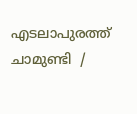എടലാപുരത്ത് ചാമുണ്ടി  /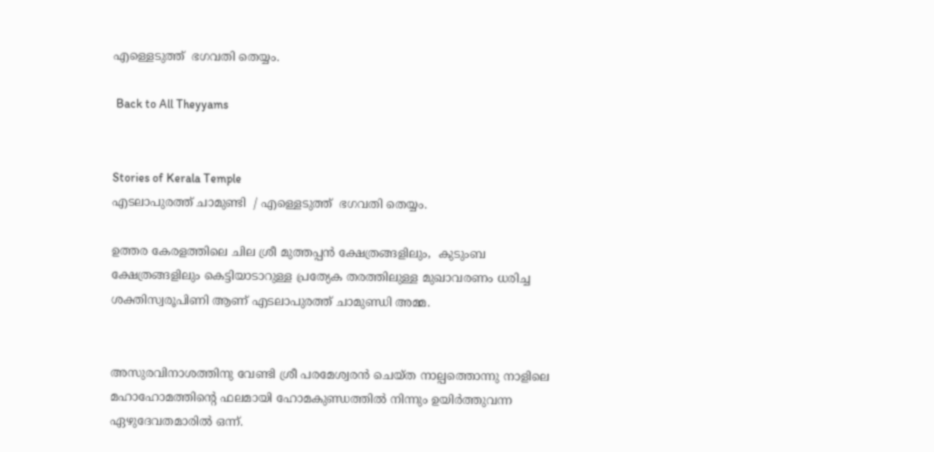എള്ളെടുത്ത്  ഭഗവതി തെയ്യം.

 Back to All Theyyams


Stories of Kerala Temple
എടലാപുരത്ത് ചാമുണ്ടി  / എള്ളെടുത്ത്  ഭഗവതി തെയ്യം.

ഉത്തര കേരളത്തിലെ ചില ശ്രീ മുത്തപ്പൻ ക്ഷേത്രങ്ങളിലും,  കുടുംബ ക്ഷേത്രങ്ങളിലും കെട്ടിയാടാറുള്ള പ്രത്യേക തരത്തിലുള്ള മുഖാവരണം ധരിച്ച ശക്തിസ്വരൂപിണി ആണ് എടലാപുരത്ത് ചാമുണ്ഡി അമ്മ.


അസുരവിനാശത്തിനു വേണ്ടി ശ്രീ പരമേശ്വരൻ ചെയ്ത നാല്പത്തൊന്നു നാളിലെ മഹാഹോമത്തിന്റെ ഫലമായി ഹോമകുണ്ഡത്തിൽ നിന്നും ഉയിർത്തുവന്ന ഏഴുദേവതമാരിൽ ഒന്ന്.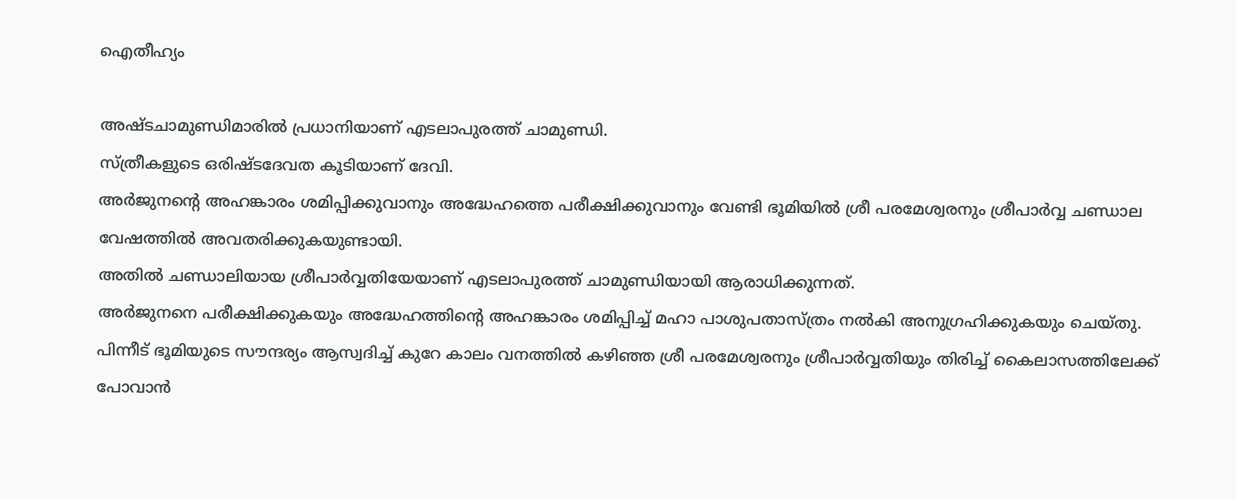ഐതീഹ്യം

അഷ്ടചാമുണ്ഡിമാരിൽ പ്രധാനിയാണ് എടലാപുരത്ത് ചാമുണ്ഡി.
സ്ത്രീകളുടെ ഒരിഷ്ടദേവത കൂടിയാണ് ദേവി.
അർജുനന്റെ അഹങ്കാരം ശമിപ്പിക്കുവാനും അദ്ധേഹത്തെ പരീക്ഷിക്കുവാനും വേണ്ടി ഭൂമിയിൽ ശ്രീ പരമേശ്വരനും ശ്രീപാർവ്വ ചണ്ഡാല വേഷത്തിൽ അവതരിക്കുകയുണ്ടായി.
അതിൽ ചണ്ഡാലിയായ ശ്രീപാർവ്വതിയേയാണ് എടലാപുരത്ത് ചാമുണ്ഡിയായി ആരാധിക്കുന്നത്.
അർജുനനെ പരീക്ഷിക്കുകയും അദ്ധേഹത്തിന്റെ അഹങ്കാരം ശമിപ്പിച്ച് മഹാ പാശുപതാസ്ത്രം നൽകി അനുഗ്രഹിക്കുകയും ചെയ്തു.
പിന്നീട് ഭൂമിയുടെ സൗന്ദര്യം ആസ്വദിച്ച് കുറേ കാലം വനത്തിൽ കഴിഞ്ഞ ശ്രീ പരമേശ്വരനും ശ്രീപാർവ്വതിയും തിരിച്ച് കൈലാസത്തിലേക്ക് പോവാൻ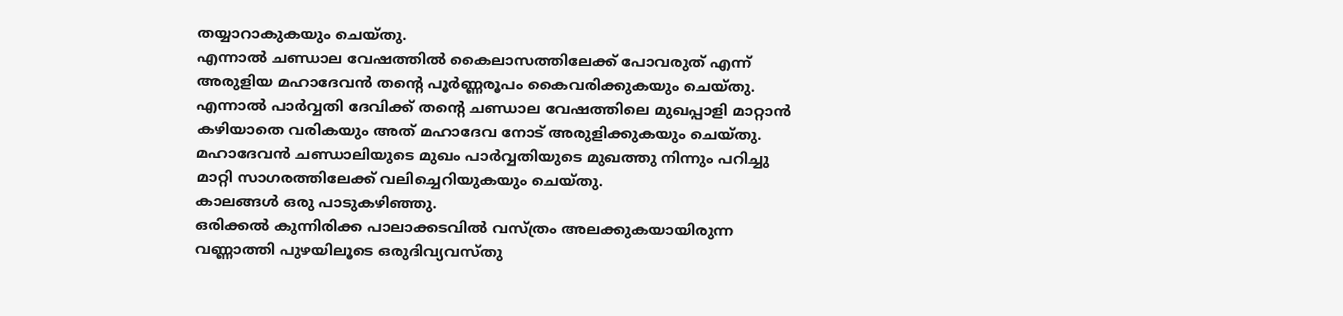തയ്യാറാകുകയും ചെയ്തു.
എന്നാൽ ചണ്ഡാല വേഷത്തിൽ കൈലാസത്തിലേക്ക് പോവരുത് എന്ന് അരുളിയ മഹാദേവൻ തന്റെ പൂർണ്ണരൂപം കൈവരിക്കുകയും ചെയ്തു.
എന്നാൽ പാർവ്വതി ദേവിക്ക് തന്റെ ചണ്ഡാല വേഷത്തിലെ മുഖപ്പാളി മാറ്റാൻ കഴിയാതെ വരികയും അത് മഹാദേവ നോട് അരുളിക്കുകയും ചെയ്തു.
മഹാദേവൻ ചണ്ഡാലിയുടെ മുഖം പാർവ്വതിയുടെ മുഖത്തു നിന്നും പറിച്ചു മാറ്റി സാഗരത്തിലേക്ക് വലിച്ചെറിയുകയും ചെയ്തു.
കാലങ്ങൾ ഒരു പാടുകഴിഞ്ഞു.
ഒരിക്കൽ കുന്നിരിക്ക പാലാക്കടവിൽ വസ്ത്രം അലക്കുകയായിരുന്ന വണ്ണാത്തി പുഴയിലൂടെ ഒരുദിവ്യവസ്തു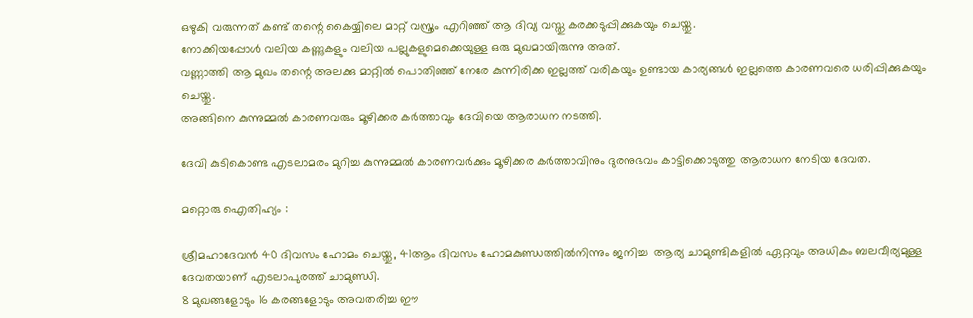ഒഴുകി വരുന്നത് കണ്ട് തന്റെ കൈയ്യിലെ മാറ്റ് വസ്ത്രം എറിഞ്ഞ് ആ ദിവ്യ വസ്തു കരക്കടുപ്പിക്കുകയും ചെയ്തു.
നോക്കിയപ്പോൾ വലിയ കണ്ണുകളും വലിയ പല്ലുകളുമെക്കെയുള്ള ഒരു മുഖമായിരുന്നു അത്.
വണ്ണാത്തി ആ മുഖം തന്റെ അലക്കു മാറ്റിൽ പൊതിഞ്ഞ് നേരേ കുന്നിരിക്ക ഇല്ലത്ത് വരികയും ഉണ്ടായ കാര്യങ്ങൾ ഇല്ലത്തെ കാരണവരെ ധരിപ്പിക്കുകയും ചെയ്തു.
അങ്ങിനെ കുന്നുമ്മൽ കാരണവരും മൂഴിക്കര കർത്താവും ദേവിയെ ആരാധന നടത്തി.

ദേവി കുടികൊണ്ട എടലാമരം മുറിച്ച കുന്നുമ്മൽ കാരണവർക്കും മൂഴിക്കര കർത്താവിനും ദുരനുഭവം കാട്ടിക്കൊടുത്തു ആരാധന നേടിയ ദേവത.

മറ്റൊരു ഐതിഹ്യം :

ശ്രീമഹാദേവൻ 40 ദിവസം ഹോമം ചെയ്തു, 41ആം ദിവസം ഹോമകുണ്ഡത്തിൽനിന്നും ജനിച്ച  ആര്യ ചാമുണ്ടികളിൽ ഏറ്റവും അധികം ബലവീര്യമുള്ള ദേവതയാണ് എടലാപുരത്ത് ചാമുണ്ഡി.
8 മുഖങ്ങളോടും 16 കരങ്ങളോടും അവതരിച്ച ഈ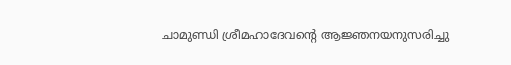ചാമുണ്ഡി ശ്രീമഹാദേവന്റെ ആജ്ഞനയനുസരിച്ചു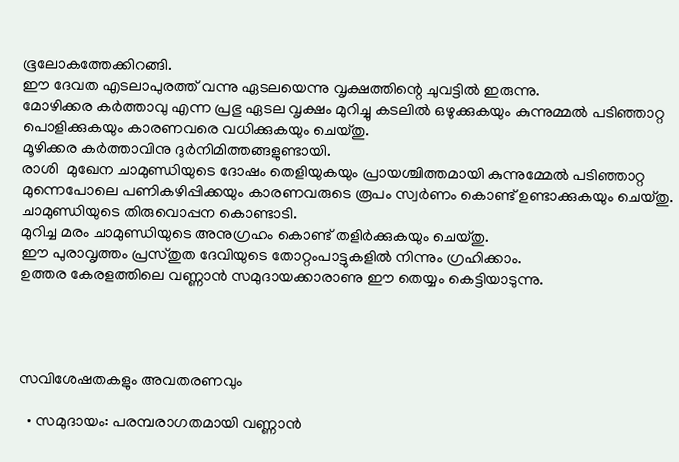ഭൂലോകത്തേക്കിറങ്ങി.
ഈ ദേവത എടലാപുരത്ത് വന്നു ഏടലയെന്നു വൃക്ഷത്തിന്റെ ചുവട്ടിൽ ഇരുന്നു.
മോഴിക്കര കർത്താവു എന്ന പ്രഭു ഏടല വൃക്ഷം മുറിച്ചു കടലിൽ ഒഴുക്കുകയും കുന്നുമ്മൽ പടിഞ്ഞാറ്റ പൊളിക്കുകയും കാരണവരെ വധിക്കുകയും ചെയ്തു.
മൂഴിക്കര കർത്താവിനു ദുർനിമിത്തങ്ങളുണ്ടായി.
രാശി  മുഖേന ചാമുണ്ഡിയുടെ ദോഷം തെളിയുകയും പ്രായശ്ചിത്തമായി കുന്നുമ്മേൽ പടിഞ്ഞാറ്റ മുന്നെപോലെ പണികഴിപ്പിക്കയും കാരണവരുടെ രൂപം സ്വർണം കൊണ്ട് ഉണ്ടാക്കുകയും ചെയ്തു.
ചാമുണ്ഡിയുടെ തിരുവൊപ്പന കൊണ്ടാടി.
മുറിച്ച മരം ചാമുണ്ഡിയുടെ അനുഗ്രഹം കൊണ്ട് തളിർക്കുകയും ചെയ്തു.
ഈ പുരാവൃത്തം പ്രസ്തുത ദേവിയുടെ തോറ്റംപാട്ടുകളിൽ നിന്നും ഗ്രഹിക്കാം.
ഉത്തര കേരളത്തിലെ വണ്ണാൻ സമുദായക്കാരാണു ഈ തെയ്യം കെട്ടിയാടുന്നു.




സവിശേഷതകളും അവതരണവും

  • സമുദായം: പരമ്പരാഗതമായി വണ്ണാൻ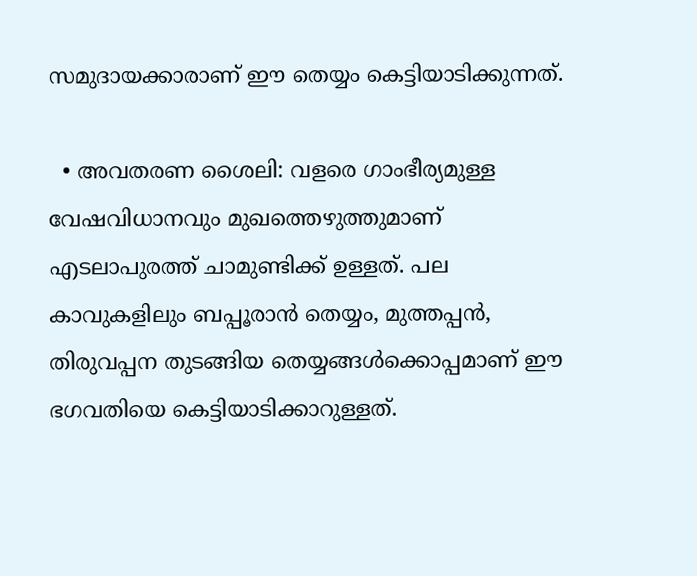സമുദായക്കാരാണ് ഈ തെയ്യം കെട്ടിയാടിക്കുന്നത്.

  • അവതരണ ശൈലി: വളരെ ഗാംഭീര്യമുള്ള വേഷവിധാനവും മുഖത്തെഴുത്തുമാണ് എടലാപുരത്ത് ചാമുണ്ടിക്ക് ഉള്ളത്. പല കാവുകളിലും ബപ്പൂരാൻ തെയ്യം, മുത്തപ്പൻ, തിരുവപ്പന തുടങ്ങിയ തെയ്യങ്ങൾക്കൊപ്പമാണ് ഈ ഭഗവതിയെ കെട്ടിയാടിക്കാറുള്ളത്.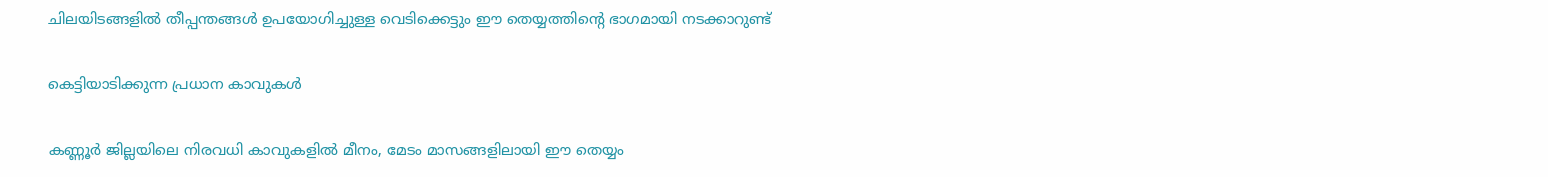ചിലയിടങ്ങളിൽ തീപ്പന്തങ്ങൾ ഉപയോഗിച്ചുള്ള വെടിക്കെട്ടും ഈ തെയ്യത്തിന്റെ ഭാഗമായി നടക്കാറുണ്ട്

കെട്ടിയാടിക്കുന്ന പ്രധാന കാവുകൾ

കണ്ണൂർ ജില്ലയിലെ നിരവധി കാവുകളിൽ മീനം, മേടം മാസങ്ങളിലായി ഈ തെയ്യം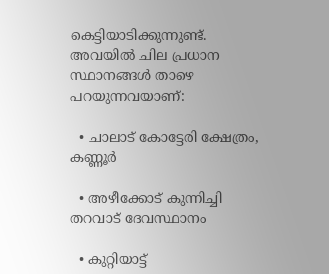കെട്ടിയാടിക്കുന്നുണ്ട്. അവയിൽ ചില പ്രധാന സ്ഥാനങ്ങൾ താഴെ പറയുന്നവയാണ്:

  • ചാലാട് കോട്ടേരി ക്ഷേത്രം, കണ്ണൂർ

  • അഴീക്കോട് കുന്നിച്ചി തറവാട് ദേവസ്ഥാനം

  • കുറ്റിയാട്ട്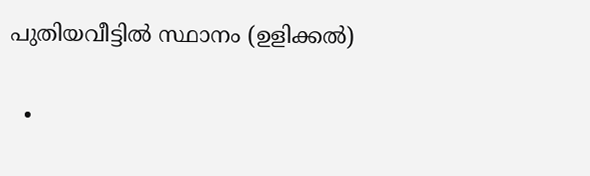പുതിയവീട്ടിൽ സ്ഥാനം (ഉളിക്കൽ)

  •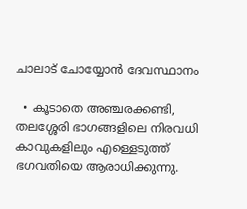ചാലാട് ചോയ്യോൻ ദേവസ്ഥാനം

  • കൂടാതെ അഞ്ചരക്കണ്ടി, തലശ്ശേരി ഭാഗങ്ങളിലെ നിരവധി കാവുകളിലും എള്ളെടുത്ത് ഭഗവതിയെ ആരാധിക്കുന്നു.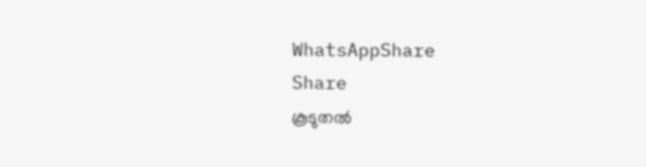WhatsAppShare
Share
കൂടുതൽ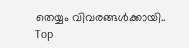തെയ്യം വിവരങ്ങൾക്കായി..
Top